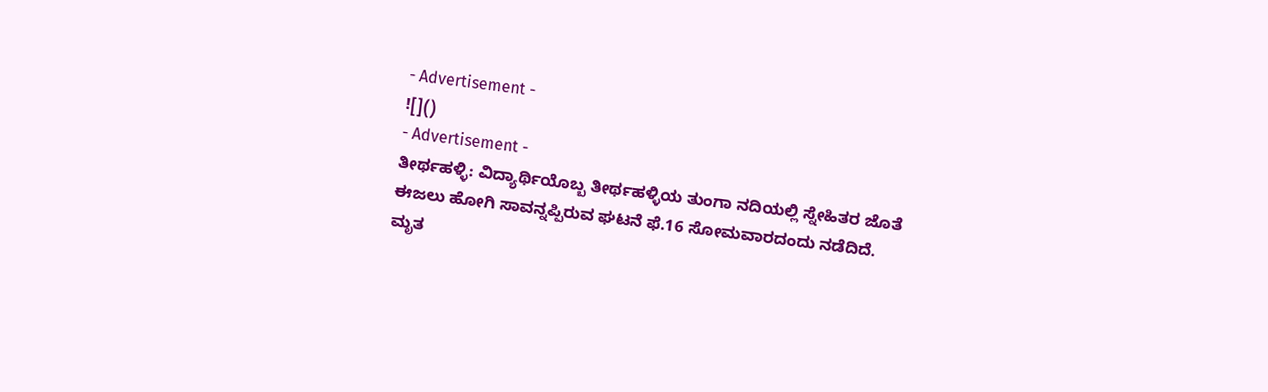- Advertisement -
![]()
- Advertisement -
ತೀರ್ಥಹಳ್ಳಿ: ವಿದ್ಯಾರ್ಥಿಯೊಬ್ಬ ತೀರ್ಥಹಳ್ಳಿಯ ತುಂಗಾ ನದಿಯಲ್ಲಿ ಸ್ನೇಹಿತರ ಜೊತೆ ಈಜಲು ಹೋಗಿ ಸಾವನ್ನಪ್ಪಿರುವ ಘಟನೆ ಫೆ.16 ಸೋಮವಾರದಂದು ನಡೆದಿದೆ.
ಮೃತ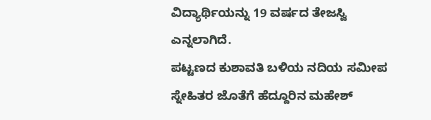ವಿದ್ಯಾರ್ಥಿಯನ್ನು 19 ವರ್ಷದ ತೇಜಸ್ವಿ ಎನ್ನಲಾಗಿದೆ.
ಪಟ್ಟಣದ ಕುಶಾವತಿ ಬಳಿಯ ನದಿಯ ಸಮೀಪ ಸ್ನೇಹಿತರ ಜೊತೆಗೆ ಹೆದ್ದೂರಿನ ಮಹೇಶ್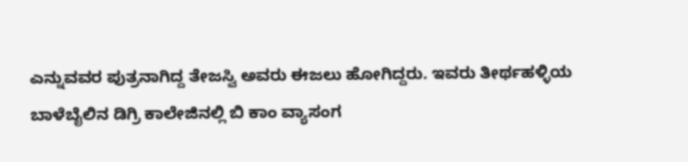ಎನ್ನುವವರ ಪುತ್ರನಾಗಿದ್ದ ತೇಜಸ್ವಿ ಅವರು ಈಜಲು ಹೋಗಿದ್ದರು. ಇವರು ತೀರ್ಥಹಳ್ಳಿಯ ಬಾಳೆಬೈಲಿನ ಡಿಗ್ರಿ ಕಾಲೇಜಿನಲ್ಲಿ ಬಿ ಕಾಂ ವ್ಯಾಸಂಗ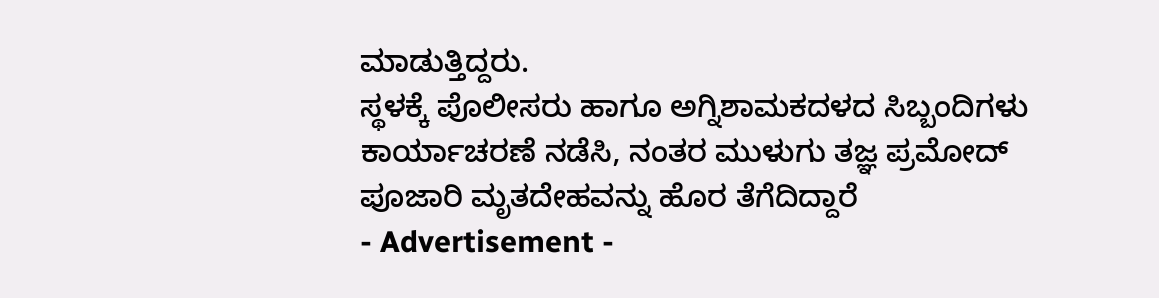ಮಾಡುತ್ತಿದ್ದರು.
ಸ್ಥಳಕ್ಕೆ ಪೊಲೀಸರು ಹಾಗೂ ಅಗ್ನಿಶಾಮಕದಳದ ಸಿಬ್ಬಂದಿಗಳು ಕಾರ್ಯಾಚರಣೆ ನಡೆಸಿ, ನಂತರ ಮುಳುಗು ತಜ್ಞ ಪ್ರಮೋದ್ ಪೂಜಾರಿ ಮೃತದೇಹವನ್ನು ಹೊರ ತೆಗೆದಿದ್ದಾರೆ
- Advertisement -